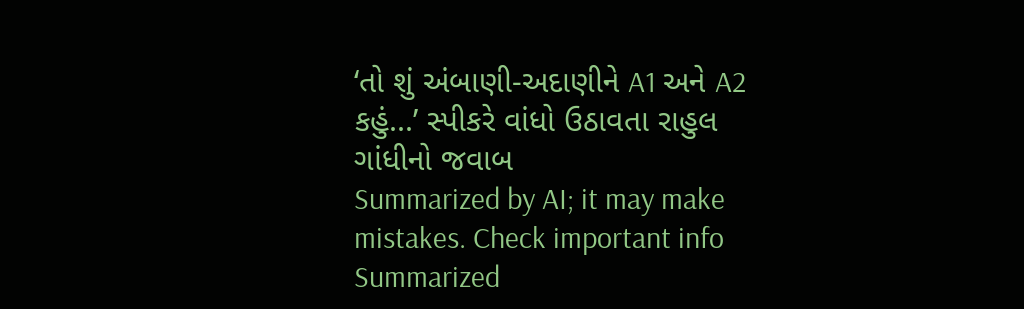‘તો શું અંબાણી-અદાણીને A1 અને A2 કહું...’ સ્પીકરે વાંધો ઉઠાવતા રાહુલ ગાંધીનો જવાબ
Summarized by AI; it may make mistakes. Check important info
Summarized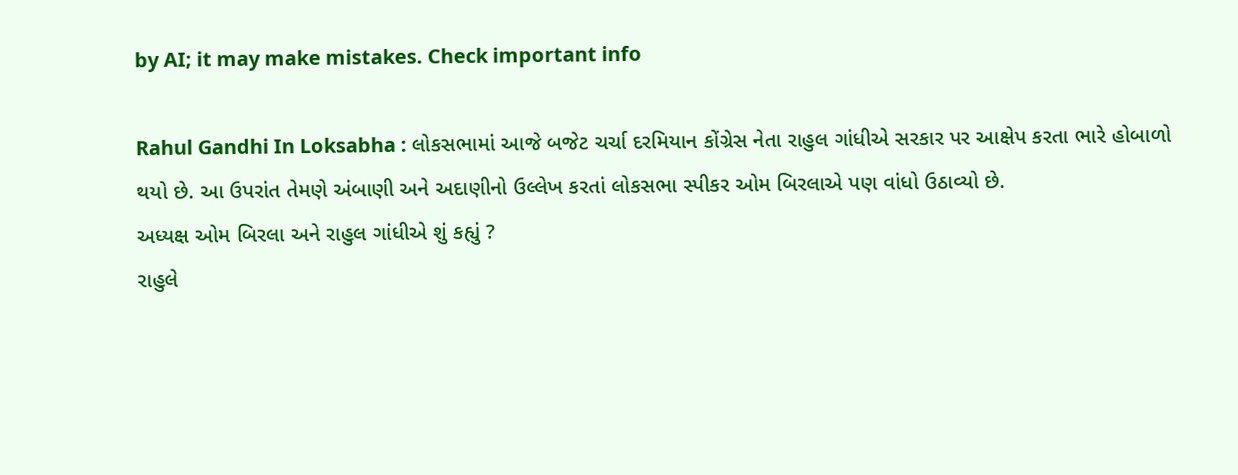by AI; it may make mistakes. Check important info

Rahul Gandhi In Loksabha : લોકસભામાં આજે બજેટ ચર્ચા દરમિયાન કોંગ્રેસ નેતા રાહુલ ગાંધીએ સરકાર પર આક્ષેપ કરતા ભારે હોબાળો થયો છે. આ ઉપરાંત તેમણે અંબાણી અને અદાણીનો ઉલ્લેખ કરતાં લોકસભા સ્પીકર ઓમ બિરલાએ પણ વાંધો ઉઠાવ્યો છે.
અધ્યક્ષ ઓમ બિરલા અને રાહુલ ગાંધીએ શું કહ્યું ?
રાહુલે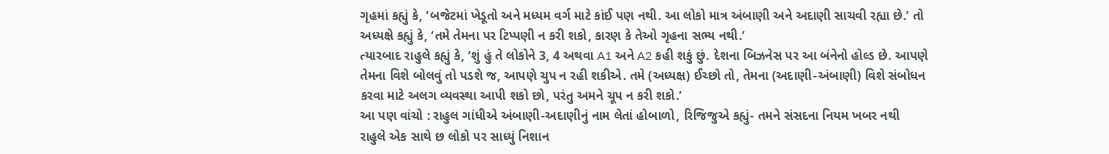ગૃહમાં કહ્યું કે, ‘બજેટમાં ખેડૂતો અને મધ્યમ વર્ગ માટે કાંઈ પણ નથી. આ લોકો માત્ર અંબાણી અને અદાણી સાચવી રહ્યા છે.’ તો અધ્યક્ષે કહ્યું કે, ‘તમે તેમના પર ટિપ્પણી ન કરી શકો, કારણ કે તેઓ ગૃહના સભ્ય નથી.’
ત્યારબાદ રાહુલે કહ્યું કે, ‘શું હું તે લોકોને 3, 4 અથવા A1 અને A2 કહી શકું છું. દેશના બિઝનેસ પર આ બંનેનો હોલ્ડ છે. આપણે તેમના વિશે બોલવું તો પડશે જ, આપણે ચુપ ન રહી શકીએ. તમે (અધ્યક્ષ) ઈચ્છો તો, તેમના (અદાણી-અંબાણી) વિશે સંબોધન કરવા માટે અલગ વ્યવસ્થા આપી શકો છો, પરંતુ અમને ચૂપ ન કરી શકો.’
આ પણ વાંચો : રાહુલ ગાંધીએ અંબાણી-અદાણીનું નામ લેતાં હોબાળો, રિજિજુએ કહ્યું- તમને સંસદના નિયમ ખબર નથી
રાહુલે એક સાથે છ લોકો પર સાધ્યું નિશાન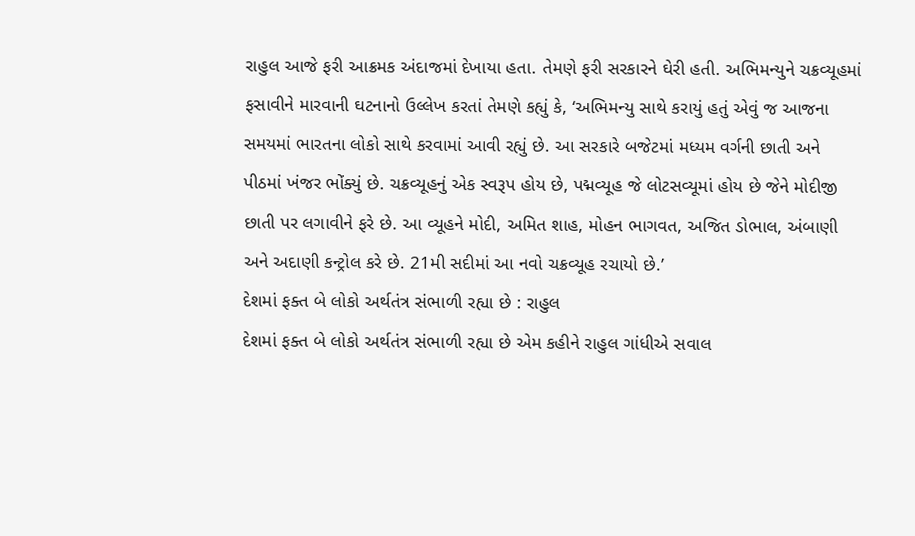રાહુલ આજે ફરી આક્રમક અંદાજમાં દેખાયા હતા. તેમણે ફરી સરકારને ઘેરી હતી. અભિમન્યુને ચક્રવ્યૂહમાં ફસાવીને મારવાની ઘટનાનો ઉલ્લેખ કરતાં તેમણે કહ્યું કે, ‘અભિમન્યુ સાથે કરાયું હતું એવું જ આજના સમયમાં ભારતના લોકો સાથે કરવામાં આવી રહ્યું છે. આ સરકારે બજેટમાં મધ્યમ વર્ગની છાતી અને પીઠમાં ખંજર ભોંક્યું છે. ચક્રવ્યૂહનું એક સ્વરૂપ હોય છે, પદ્મવ્યૂહ જે લોટસવ્યૂમાં હોય છે જેને મોદીજી છાતી પર લગાવીને ફરે છે. આ વ્યૂહને મોદી, અમિત શાહ, મોહન ભાગવત, અજિત ડોભાલ, અંબાણી અને અદાણી કન્ટ્રોલ કરે છે. 21મી સદીમાં આ નવો ચક્રવ્યૂહ રચાયો છે.’
દેશમાં ફક્ત બે લોકો અર્થતંત્ર સંભાળી રહ્યા છે : રાહુલ
દેશમાં ફક્ત બે લોકો અર્થતંત્ર સંભાળી રહ્યા છે એમ કહીને રાહુલ ગાંધીએ સવાલ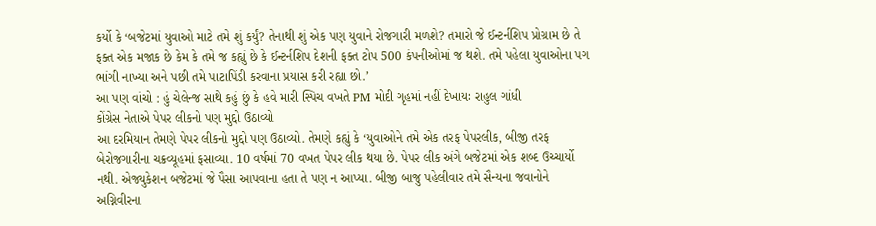કર્યો કે ‘બજેટમાં યુવાઓ માટે તમે શું કર્યું? તેનાથી શું એક પણ યુવાને રોજગારી મળશે? તમારો જે ઈન્ટર્નશિપ પ્રોગ્રામ છે તે ફક્ત એક મજાક છે કેમ કે તમે જ કહ્યું છે કે ઈન્ટર્નશિપ દેશની ફક્ત ટોપ 500 કંપનીઓમાં જ થશે. તમે પહેલા યુવાઓના પગ ભાંગી નાખ્યા અને પછી તમે પાટાપિંડી કરવાના પ્રયાસ કરી રહ્યા છો.’
આ પણ વાંચો : હું ચેલેન્જ સાથે કહું છું કે હવે મારી સ્પિચ વખતે PM મોદી ગૃહમાં નહીં દેખાયઃ રાહુલ ગાંધી
કોંગ્રેસ નેતાએ પેપર લીકનો પણ મુદ્દો ઉઠાવ્યો
આ દરમિયાન તેમણે પેપર લીકનો મુદ્દો પણ ઉઠાવ્યો. તેમણે કહ્યું કે ‘યુવાઓને તમે એક તરફ પેપરલીક, બીજી તરફ બેરોજગારીના ચક્રવ્યૂહમાં ફસાવ્યા. 10 વર્ષમાં 70 વખત પેપર લીક થયા છે. પેપર લીક અંગે બજેટમાં એક શબ્દ ઉચ્ચાર્યો નથી. એજ્યુકેશન બજેટમાં જે પૈસા આપવાના હતા તે પણ ન આપ્યા. બીજી બાજુ પહેલીવાર તમે સૈન્યના જવાનોને અગ્નિવીરના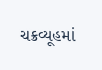ચક્રવ્યૂહમાં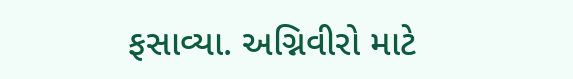ફસાવ્યા. અગ્નિવીરો માટે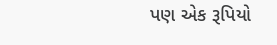પણ એક રૂપિયો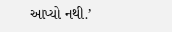આપ્યો નથી.’